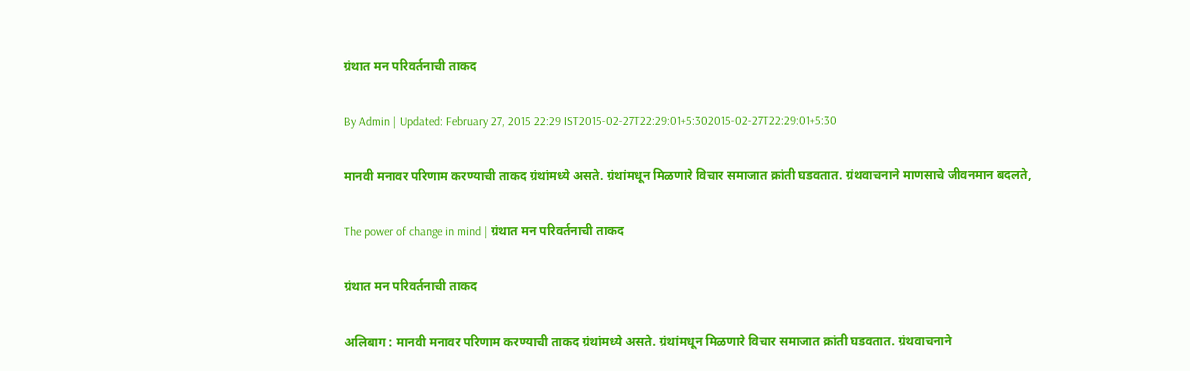ग्रंथात मन परिवर्तनाची ताकद

By Admin | Updated: February 27, 2015 22:29 IST2015-02-27T22:29:01+5:302015-02-27T22:29:01+5:30

मानवी मनावर परिणाम करण्याची ताकद ग्रंथांमध्ये असते. ग्रंथांमधून मिळणारे विचार समाजात क्रांती घडवतात. ग्रंथवाचनाने माणसाचे जीवनमान बदलते,

The power of change in mind | ग्रंथात मन परिवर्तनाची ताकद

ग्रंथात मन परिवर्तनाची ताकद

अलिबाग : मानवी मनावर परिणाम करण्याची ताकद ग्रंथांमध्ये असते. ग्रंथांमधून मिळणारे विचार समाजात क्रांती घडवतात. ग्रंथवाचनाने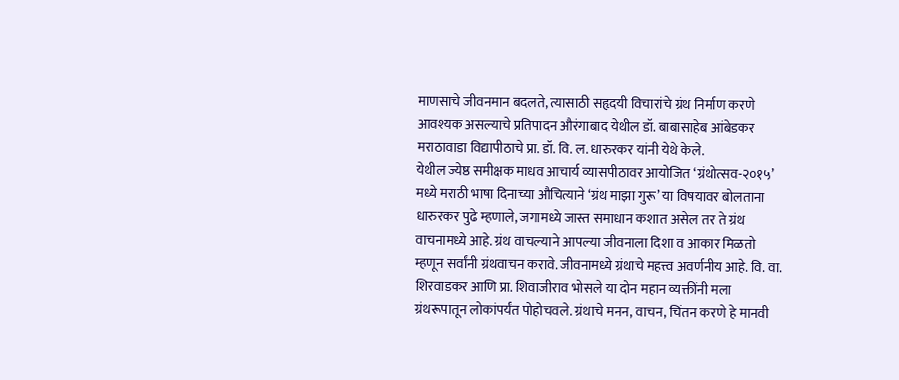माणसाचे जीवनमान बदलते, त्यासाठी सहृदयी विचारांचे ग्रंथ निर्माण करणे आवश्यक असल्याचे प्रतिपादन औरंगाबाद येथील डॉ. बाबासाहेब आंबेडकर मराठावाडा विद्यापीठाचे प्रा. डॉ. वि. ल. धारुरकर यांनी येथे केले.
येथील ज्येष्ठ समीक्षक माधव आचार्य व्यासपीठावर आयोजित ‘ग्रंथोत्सव-२०१५’ मध्ये मराठी भाषा दिनाच्या औचित्याने ‘ग्रंथ माझा गुरू’ या विषयावर बोलताना धारुरकर पुढे म्हणाले, जगामध्ये जास्त समाधान कशात असेल तर ते ग्रंथ वाचनामध्ये आहे. ग्रंथ वाचल्याने आपल्या जीवनाला दिशा व आकार मिळतो म्हणून सर्वांनी ग्रंथवाचन करावे. जीवनामध्ये ग्रंथाचे महत्त्व अवर्णनीय आहे. वि. वा. शिरवाडकर आणि प्रा. शिवाजीराव भोसले या दोन महान व्यक्तींनी मला ग्रंथरूपातून लोकांपर्यंत पोहोचवले. ग्रंथाचे मनन, वाचन, चिंतन करणे हे मानवी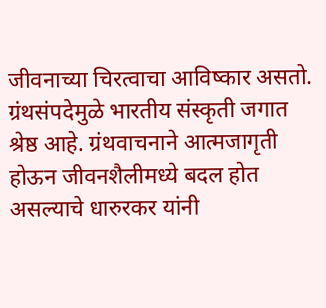जीवनाच्या चिरत्वाचा आविष्कार असतो. ग्रंथसंपदेमुळे भारतीय संस्कृती जगात श्रेष्ठ आहे. ग्रंथवाचनाने आत्मजागृती होऊन जीवनशैलीमध्ये बदल होत असल्याचे धारुरकर यांनी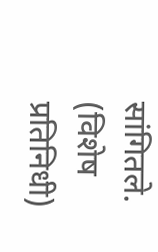सांगितले. (विशेष प्रतिनिधी)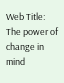Web Title: The power of change in mind